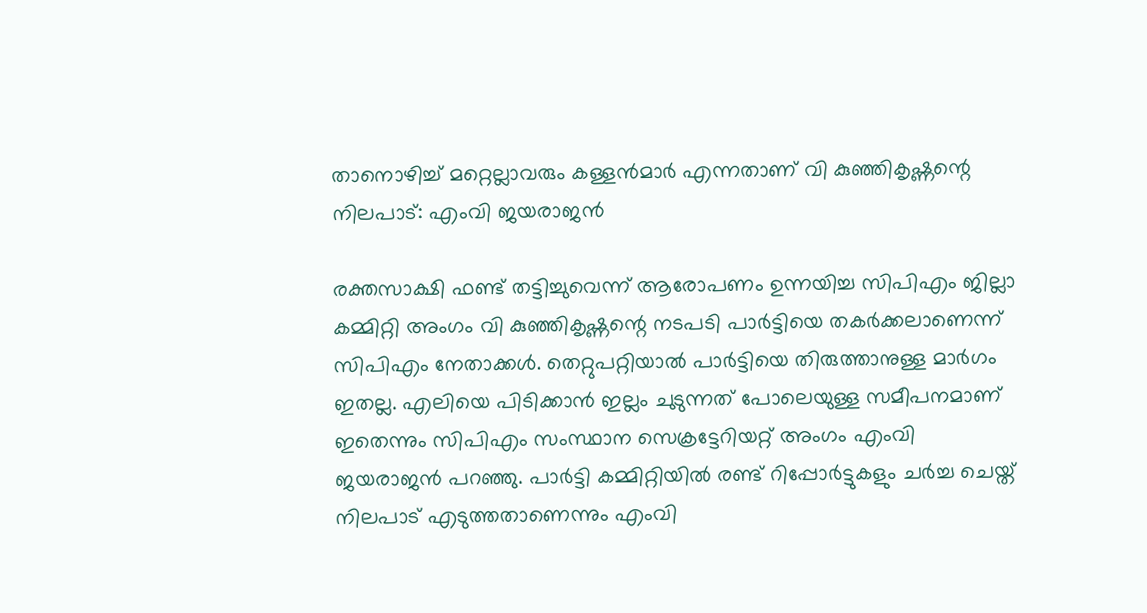താനൊഴിച്ച് മറ്റെല്ലാവരും കള്ളൻമാർ എന്നതാണ് വി കുഞ്ഞികൃഷ്ണന്റെ നിലപാട്: എംവി ജയരാജൻ

രക്തസാക്ഷി ഫണ്ട് തട്ടിച്ചുവെന്ന് ആരോപണം ഉന്നയിച്ച സിപിഎം ജില്ലാ കമ്മിറ്റി അംഗം വി കുഞ്ഞികൃഷ്ണന്റെ നടപടി പാർട്ടിയെ തകർക്കലാണെന്ന് സിപിഎം നേതാക്കൾ. തെറ്റുപറ്റിയാൽ പാർട്ടിയെ തിരുത്താനുള്ള മാർഗം ഇതല്ല. എലിയെ പിടിക്കാൻ ഇല്ലം ചുടുന്നത് പോലെയുള്ള സമീപനമാണ് ഇതെന്നും സിപിഎം സംസ്ഥാന സെക്രട്ടേറിയറ്റ് അംഗം എംവി ജയരാജൻ പറഞ്ഞു. പാർട്ടി കമ്മിറ്റിയിൽ രണ്ട് റിപ്പോർട്ടുകളും ചർച്ച ചെയ്ത് നിലപാട് എടുത്തതാണെന്നും എംവി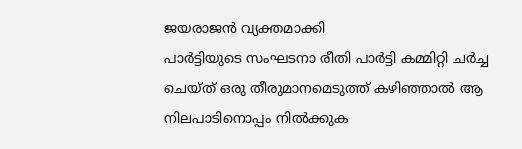ജയരാജൻ വ്യക്തമാക്കി
പാർട്ടിയുടെ സംഘടനാ രീതി പാർട്ടി കമ്മിറ്റി ചർച്ച ചെയ്ത് ഒരു തീരുമാനമെടുത്ത് കഴിഞ്ഞാൽ ആ നിലപാടിനൊപ്പം നിൽക്കുക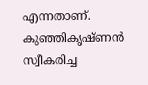എന്നതാണ്. കുഞ്ഞികൃഷ്ണൻ സ്വീകരിച്ച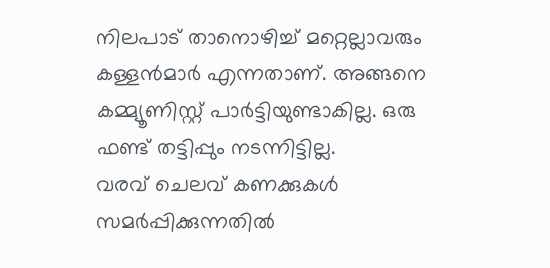നിലപാട് താനൊഴിച്ച് മറ്റെല്ലാവരും കള്ളൻമാർ എന്നതാണ്. അങ്ങനെ കമ്മ്യൂണിസ്റ്റ് പാർട്ടിയുണ്ടാകില്ല. ഒരു ഫണ്ട് തട്ടിപ്പും നടന്നിട്ടില്ല.
വരവ് ചെലവ് കണക്കുകൾ സമർപ്പിക്കുന്നതിൽ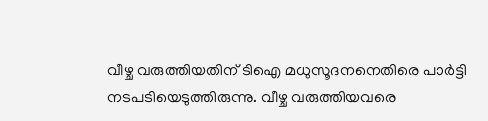വീഴ്ച വരുത്തിയതിന് ടിഐ മധുസൂദനനെതിരെ പാർട്ടി നടപടിയെടുത്തിരുന്നു. വീഴ്ച വരുത്തിയവരെ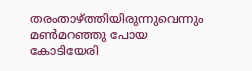തരംതാഴ്ത്തിയിരുന്നുവെന്നും മൺമറഞ്ഞു പോയ കോടിയേരി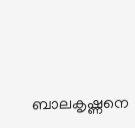ബാലകൃഷ്ണനെ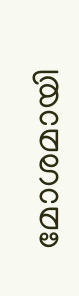മോശമായി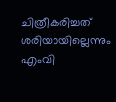ചിത്രീകരിച്ചത് ശരിയായില്ലെന്നും എംവി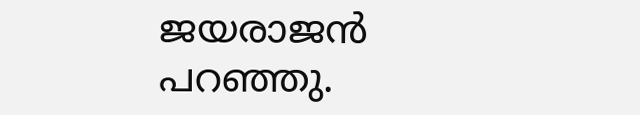ജയരാജൻ പറഞ്ഞു.